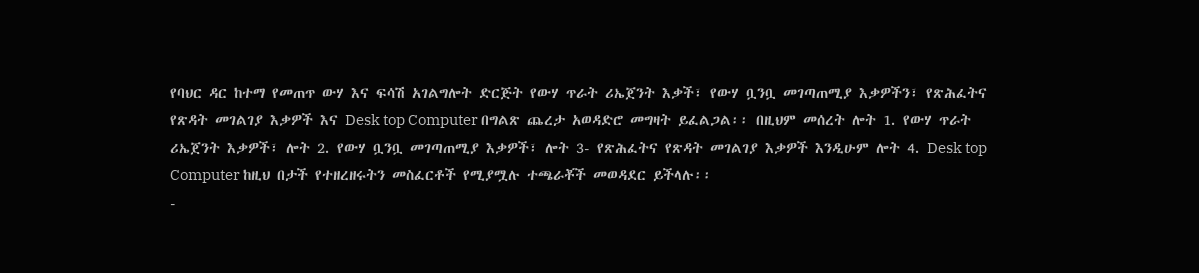የባህር ዳር ከተማ የመጠጥ ውሃ እና ፍሳሽ አገልግሎት ድርጅት የውሃ ጥራት ሪኤጀንት እቃች፣ የውሃ ቧንቧ መገጣጠሚያ እቃዎችን፣ የጽሕፈትና የጽዳት መገልገያ እቃዎች እና Desk top Computer በግልጽ ጨረታ አወዳድሮ መግዛት ይፈልጋል፡፡ በዚህም መሰረት ሎት 1. የውሃ ጥራት ሪኤጀንት እቃዎች፣ ሎት 2. የውሃ ቧንቧ መገጣጠሚያ እቃዎች፣ ሎት 3- የጽሕፈትና የጽዳት መገልገያ እቃዎች እንዲሁም ሎት 4. Desk top Computer ከዚህ በታች የተዘረዘሩትን መስፈርቶች የሚያሟሉ ተጫራቾች መወዳደር ይችላሉ፡፡
-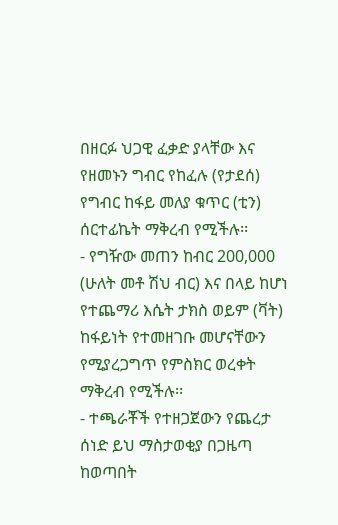በዘርፉ ህጋዊ ፈቃድ ያላቸው እና የዘመኑን ግብር የከፈሉ (የታደሰ) የግብር ከፋይ መለያ ቁጥር (ቲን) ሰርተፊኬት ማቅረብ የሚችሉ፡፡
- የግዥው መጠን ከብር 200,000 (ሁለት መቶ ሽህ ብር) እና በላይ ከሆነ የተጨማሪ እሴት ታክስ ወይም (ቫት) ከፋይነት የተመዘገቡ መሆናቸውን የሚያረጋግጥ የምስክር ወረቀት ማቅረብ የሚችሉ፡፡
- ተጫራቾች የተዘጋጀውን የጨረታ ሰነድ ይህ ማስታወቂያ በጋዜጣ ከወጣበት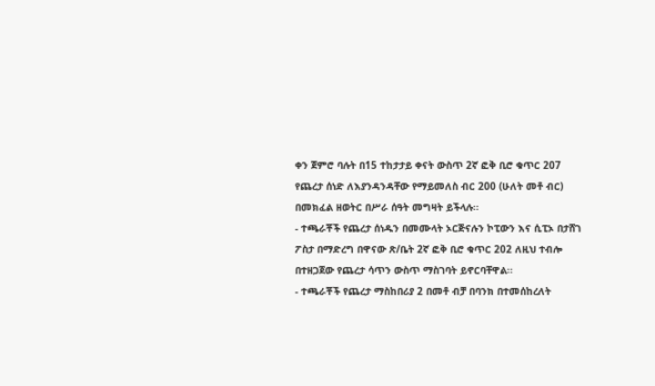ቀን ጀምሮ ባሉት በ15 ተከታታይ ቀናት ውስጥ 2ኛ ፎቅ ቢሮ ቁጥር 207 የጨረታ ሰነድ ለእያንዳንዳቸው የማይመለስ ብር 200 (ሁለት መቶ ብር) በመክፈል ዘወትር በሥራ ሰዓት መግዛት ይችላሉ፡፡
- ተጫራቾች የጨረታ ሰነዱን በመሙላት ኦርጅናሉን ኮፒውን እና ሲፒኦ በታሸገ ፖስታ በማድረግ በዋናው ጽ/ቤት 2ኛ ፎቅ ቢሮ ቁጥር 202 ለዚህ ተብሎ በተዘጋጀው የጨረታ ሳጥን ውስጥ ማስገባት ይኖርባቸዋል፡፡
- ተጫራቾች የጨረታ ማስከበሪያ 2 በመቶ ብቻ በባንክ በተመሰከረለት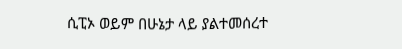ሲፒኦ ወይም በሁኔታ ላይ ያልተመሰረተ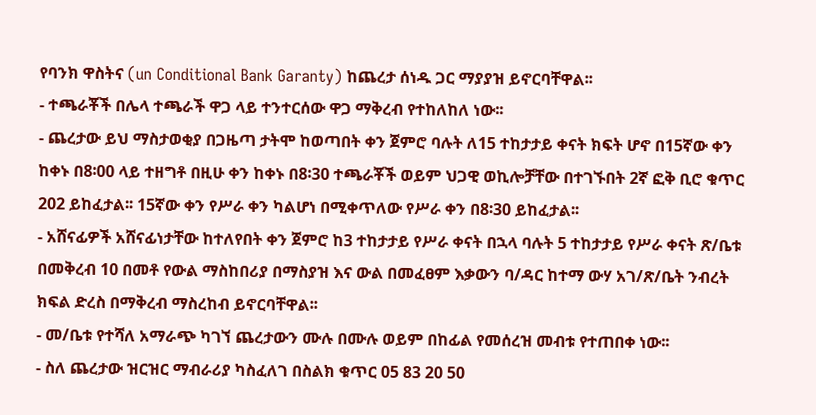የባንክ ዋስትና (un Conditional Bank Garanty) ከጨረታ ሰነዱ ጋር ማያያዝ ይኖርባቸዋል፡፡
- ተጫራቾች በሌላ ተጫራች ዋጋ ላይ ተንተርሰው ዋጋ ማቅረብ የተከለከለ ነው፡፡
- ጨረታው ይህ ማስታወቂያ በጋዜጣ ታትሞ ከወጣበት ቀን ጀምሮ ባሉት ለ15 ተከታታይ ቀናት ክፍት ሆኖ በ15ኛው ቀን ከቀኑ በ8፡00 ላይ ተዘግቶ በዚሁ ቀን ከቀኑ በ8፡30 ተጫራቾች ወይም ህጋዊ ወኪሎቻቸው በተገኙበት 2ኛ ፎቅ ቢሮ ቁጥር 202 ይከፈታል፡፡ 15ኛው ቀን የሥራ ቀን ካልሆነ በሚቀጥለው የሥራ ቀን በ8፡30 ይከፈታል፡፡
- አሸናፊዎች አሸናፊነታቸው ከተለየበት ቀን ጀምሮ ከ3 ተከታታይ የሥራ ቀናት በኋላ ባሉት 5 ተከታታይ የሥራ ቀናት ጽ/ቤቱ በመቅረብ 10 በመቶ የውል ማስከበሪያ በማስያዝ እና ውል በመፈፀም እቃውን ባ/ዳር ከተማ ውሃ አገ/ጽ/ቤት ንብረት ክፍል ድረስ በማቅረብ ማስረከብ ይኖርባቸዋል፡፡
- መ/ቤቱ የተሻለ አማራጭ ካገኘ ጨረታውን ሙሉ በሙሉ ወይም በከፊል የመሰረዝ መብቱ የተጠበቀ ነው፡፡
- ስለ ጨረታው ዝርዝር ማብራሪያ ካስፈለገ በስልክ ቁጥር 05 83 20 50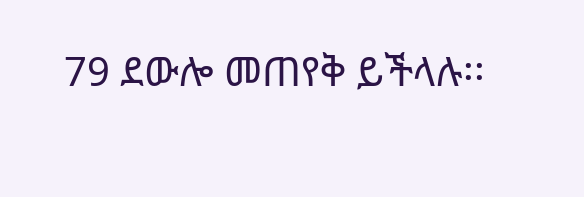79 ደውሎ መጠየቅ ይችላሉ፡፡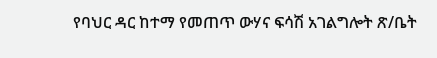የባህር ዳር ከተማ የመጠጥ ውሃና ፍሳሽ አገልግሎት ጽ/ቤት